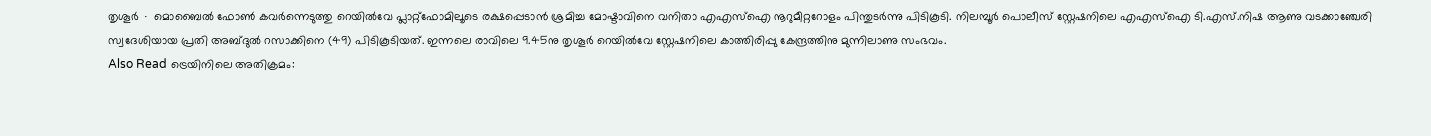തൃശൂർ ∙ മൊബൈൽ ഫോൺ കവർന്നെടുത്തു റെയിൽവേ പ്ലാറ്റ്ഫോമിലൂടെ രക്ഷപ്പെടാൻ ശ്രമിച്ച മോഷ്ടാവിനെ വനിതാ എഎസ്ഐ നൂറുമീറ്ററോളം പിന്തുടർന്നു പിടികൂടി. നിലമ്പൂർ പൊലീസ് സ്റ്റേഷനിലെ എഎസ്ഐ ടി.എസ്.നിഷ ആണു വടക്കാഞ്ചേരി സ്വദേശിയായ പ്രതി അബ്ദുൽ റസാക്കിനെ (49) പിടികൂടിയത്. ഇന്നലെ രാവിലെ 9.45നു തൃശൂർ റെയിൽവേ സ്റ്റേഷനിലെ കാത്തിരിപ്പു കേന്ദ്രത്തിനു മുന്നിലാണു സംഭവം.
Also Read ട്രെയിനിലെ അതിക്രമം: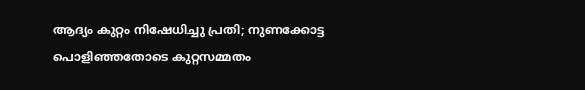ആദ്യം കുറ്റം നിഷേധിച്ചു പ്രതി; നുണക്കോട്ട പൊളിഞ്ഞതോടെ കുറ്റസമ്മതം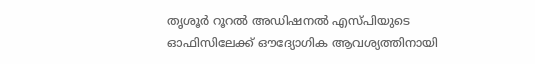തൃശൂർ റൂറൽ അഡിഷനൽ എസ്പിയുടെ ഓഫിസിലേക്ക് ഔദ്യോഗിക ആവശ്യത്തിനായി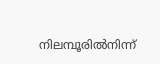നിലമ്പൂരിൽനിന്ന്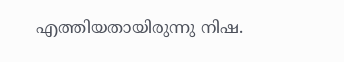എത്തിയതായിരുന്നു നിഷ.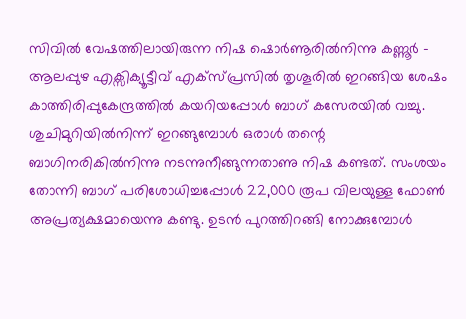സിവിൽ വേഷത്തിലായിരുന്ന നിഷ ഷൊർണൂരിൽനിന്നു കണ്ണൂർ – ആലപ്പുഴ എക്സിക്യൂട്ടീവ് എക്സ്പ്രസിൽ തൃശൂരിൽ ഇറങ്ങിയ ശേഷം കാത്തിരിപ്പുകേന്ദ്രത്തിൽ കയറിയപ്പോൾ ബാഗ് കസേരയിൽ വച്ചു. ശുചിമുറിയിൽനിന്ന് ഇറങ്ങുമ്പോൾ ഒരാൾ തന്റെ ബാഗിനരികിൽനിന്നു നടന്നുനീങ്ങുന്നതാണു നിഷ കണ്ടത്. സംശയം തോന്നി ബാഗ് പരിശോധിച്ചപ്പോൾ 22,000 രൂപ വിലയുള്ള ഫോൺ അപ്രത്യക്ഷമായെന്നു കണ്ടു. ഉടൻ പുറത്തിറങ്ങി നോക്കുമ്പോൾ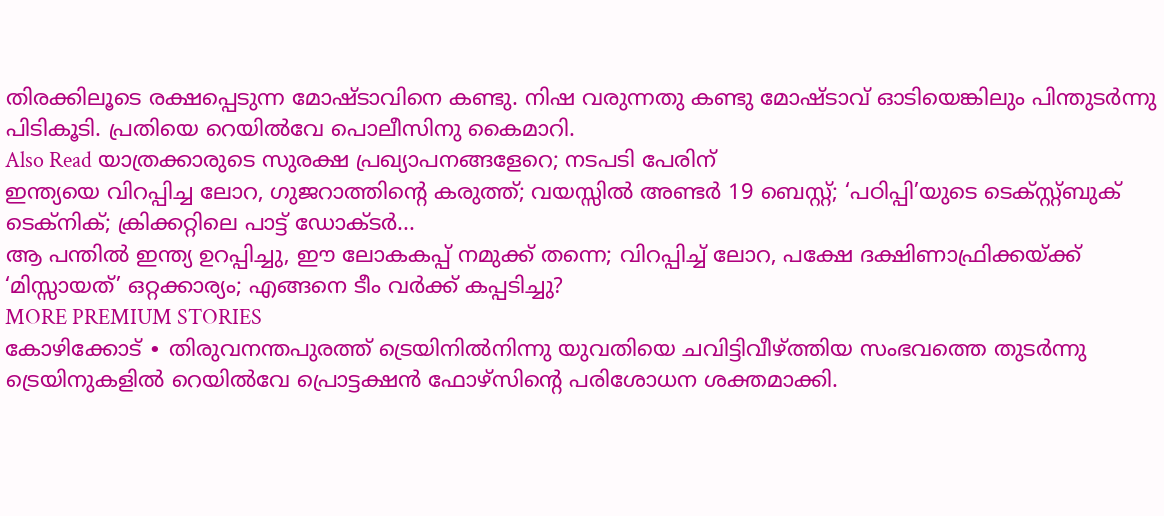തിരക്കിലൂടെ രക്ഷപ്പെടുന്ന മോഷ്ടാവിനെ കണ്ടു. നിഷ വരുന്നതു കണ്ടു മോഷ്ടാവ് ഓടിയെങ്കിലും പിന്തുടർന്നു പിടികൂടി. പ്രതിയെ റെയിൽവേ പൊലീസിനു കൈമാറി.
Also Read യാത്രക്കാരുടെ സുരക്ഷ പ്രഖ്യാപനങ്ങളേറെ; നടപടി പേരിന്
ഇന്ത്യയെ വിറപ്പിച്ച ലോറ, ഗുജറാത്തിന്റെ കരുത്ത്; വയസ്സിൽ അണ്ടർ 19 ബെസ്റ്റ്; ‘പഠിപ്പി’യുടെ ടെക്സ്റ്റ്ബുക് ടെക്നിക്; ക്രിക്കറ്റിലെ പാട്ട് ഡോക്ടർ...
ആ പന്തിൽ ഇന്ത്യ ഉറപ്പിച്ചു, ഈ ലോകകപ്പ് നമുക്ക് തന്നെ; വിറപ്പിച്ച് ലോറ, പക്ഷേ ദക്ഷിണാഫ്രിക്കയ്ക്ക് ‘മിസ്സായത്’ ഒറ്റക്കാര്യം; എങ്ങനെ ടീം വർക്ക് കപ്പടിച്ചു?
MORE PREMIUM STORIES
കോഴിക്കോട് ∙ തിരുവനന്തപുരത്ത് ട്രെയിനിൽനിന്നു യുവതിയെ ചവിട്ടിവീഴ്ത്തിയ സംഭവത്തെ തുടർന്നു ട്രെയിനുകളിൽ റെയിൽവേ പ്രൊട്ടക്ഷൻ ഫോഴ്സിന്റെ പരിശോധന ശക്തമാക്കി.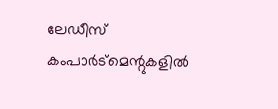ലേഡീസ് കംപാർട്മെന്റുകളിൽ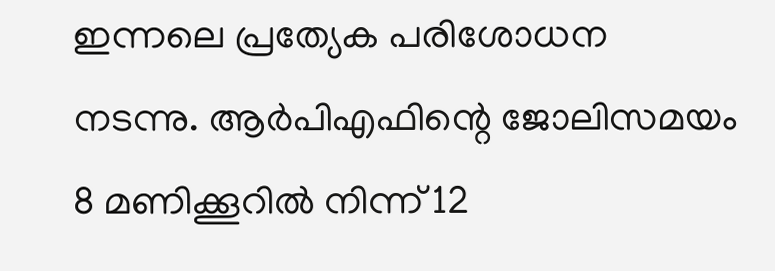ഇന്നലെ പ്രത്യേക പരിശോധന നടന്നു. ആർപിഎഫിന്റെ ജോലിസമയം 8 മണിക്കൂറിൽ നിന്ന് 12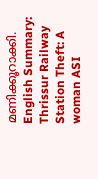മണിക്കൂറാക്കി. English Summary:
Thrissur Railway Station Theft: A woman ASI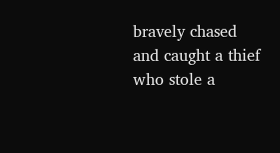bravely chased and caught a thief who stole a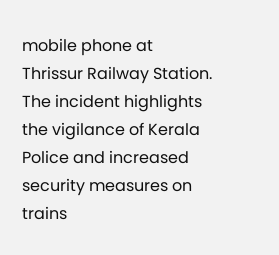mobile phone at Thrissur Railway Station. The incident highlights the vigilance of Kerala Police and increased security measures on trains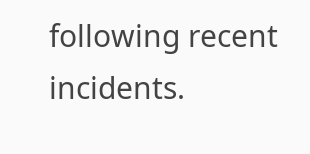following recent incidents.